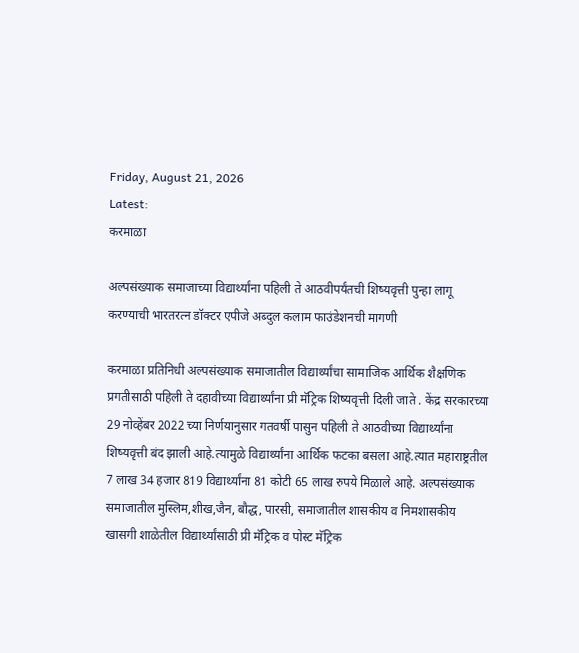Friday, August 21, 2026
Latest:
करमाळा

अल्पसंख्याक समाजाच्या विद्यार्थ्यांना पहिली ते आठवीपर्यंतची शिष्यवृत्ती पुन्हा लागू करण्याची भारतरत्न डॉक्टर एपीजे अब्दुल कलाम फाउंडेशनची मागणी

करमाळा प्रतिनिधी अल्पसंख्याक समाजातील विद्यार्थ्यांचा सामाजिक आर्थिक शैक्षणिक प्रगतीसाठी पहिली ते दहावीच्या विद्यार्थ्यांना प्री मॅट्रिक शिष्यवृत्ती दिली जाते . केंद्र सरकारच्या 29 नोव्हेंबर 2022 च्या निर्णयानुसार गतवर्षी पासुन पहिली ते आठवीच्या विद्यार्थ्यांना शिष्यवृत्ती बंद झाली आहे.त्यामुळे विद्यार्थ्यांना आर्थिक फटका बसला आहे.त्यात महाराष्ट्रतील 7 लाख 34 हजार 819 विद्यार्थ्यांना 81 कोटी 65 लाख रुपये मिळाले आहे. अल्पसंख्याक समाजातील मुस्लिम,शीख,जैन, बौद्ध, पारसी, समाजातील शासकीय व निमशासकीय खासगी शाळेतील विद्यार्थ्यांसाठी प्री मॅट्रिक व पोस्ट मॅट्रिक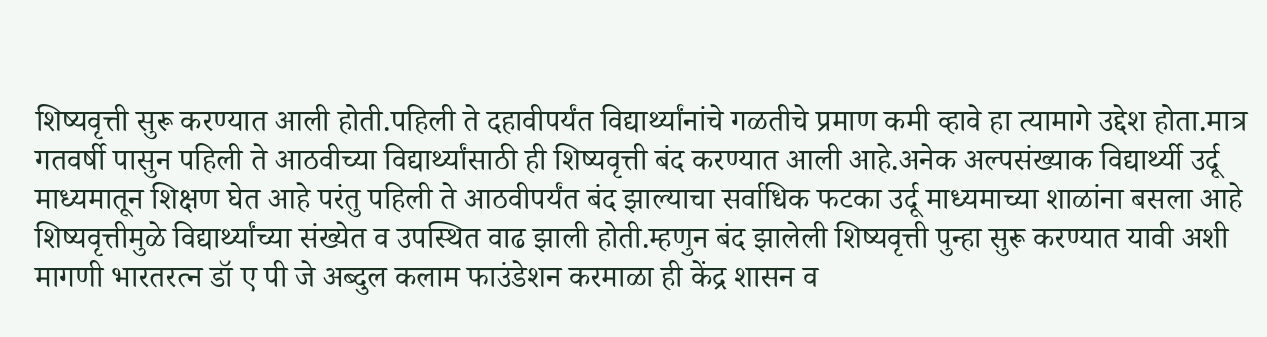शिष्यवृत्ती सुरू करण्यात आली होती.पहिली ते दहावीपर्यंत विद्यार्थ्यांनांचे गळतीचे प्रमाण कमी व्हावे हा त्यामागे उद्देश होता.मात्र गतवर्षी पासुन पहिली ते आठवीच्या विद्यार्थ्यांसाठी ही शिष्यवृत्ती बंद करण्यात आली आहे.अनेक अल्पसंख्याक विद्यार्थ्यी उर्दू माध्यमातून शिक्षण घेत आहे परंतु पहिली ते आठवीपर्यंत बंद झाल्याचा सर्वाधिक फटका उर्दू माध्यमाच्या शाळांना बसला आहे शिष्यवृत्तीमुळे विद्यार्थ्यांच्या संख्येत व उपस्थित वाढ झाली होती.म्हणुन बंद झालेली शिष्यवृत्ती पुन्हा सुरू करण्यात यावी अशी मागणी भारतरत्न डॉ ए पी जे अब्दुल कलाम फाउंडेशन करमाळा ही केंद्र शासन व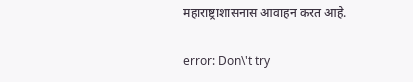महाराष्ट्राशासनास आवाहन करत आहे.

error: Don\'t try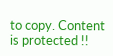to copy. Content is protected !!